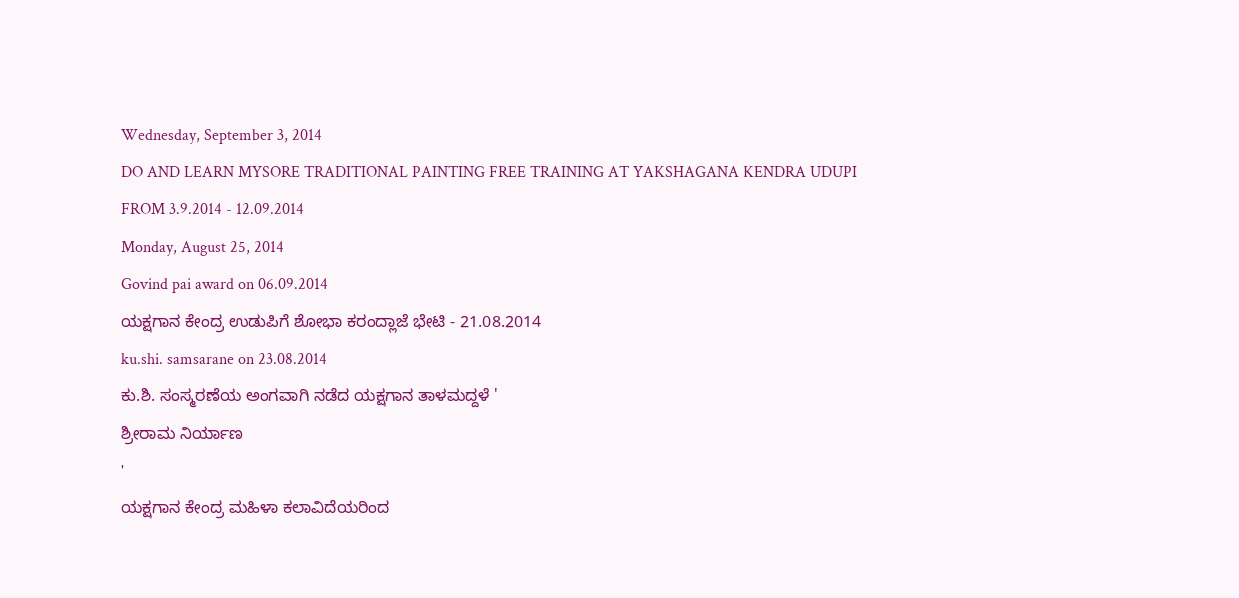Wednesday, September 3, 2014
DO AND LEARN MYSORE TRADITIONAL PAINTING FREE TRAINING AT YAKSHAGANA KENDRA UDUPI FROM 3.9.2014 - 12.09.2014
Monday, August 25, 2014
Govind pai award on 06.09.2014
ಯಕ್ಷಗಾನ ಕೇಂದ್ರ ಉಡುಪಿಗೆ ಶೋಭಾ ಕರಂದ್ಲಾಜೆ ಭೇಟಿ - 21.08.2014
ku.shi. samsarane on 23.08.2014
ಕು.ಶಿ. ಸಂಸ್ಮರಣೆಯ ಅಂಗವಾಗಿ ನಡೆದ ಯಕ್ಷಗಾನ ತಾಳಮದ್ದಳೆ '
ಶ್ರೀರಾಮ ನಿರ್ಯಾಣ
'
ಯಕ್ಷಗಾನ ಕೇಂದ್ರ ಮಹಿಳಾ ಕಲಾವಿದೆಯರಿಂದ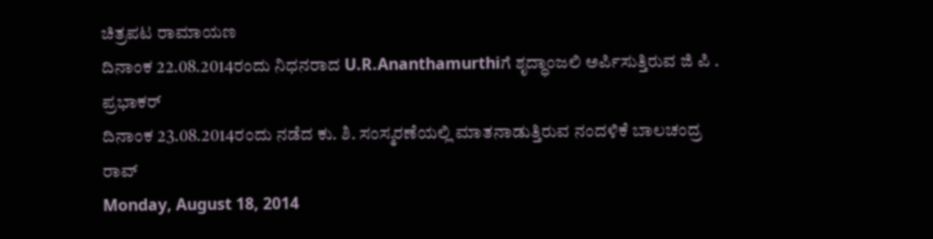ಚಿತ್ರಪಟ ರಾಮಾಯಣ
ದಿನಾಂಕ 22.08.2014ರಂದು ನಿಧನರಾದ U.R.Ananthamurthiಗೆ ಶೃದ್ಧಾಂಜಲಿ ಅರ್ಪಿಸುತ್ತಿರುವ ಜಿ ಪಿ . ಪ್ರಭಾಕರ್
ದಿನಾಂಕ 23.08.2014ರಂದು ನಡೆದ ಕು. ಶಿ. ಸಂಸ್ಮರಣೆಯಲ್ಲಿ ಮಾತನಾಡುತ್ತಿರುವ ನಂದಳಿಕೆ ಬಾಲಚಂದ್ರ ರಾವ್
Monday, August 18, 2014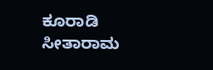ಕೂರಾಡಿ ಸೀತಾರಾಮ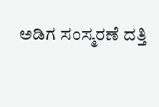ಅಡಿಗ ಸಂಸ್ಮರಣೆ ದತ್ತಿ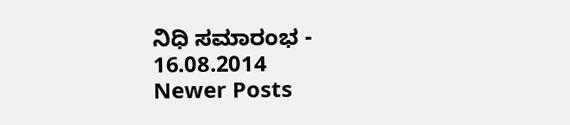ನಿಧಿ ಸಮಾರಂಭ - 16.08.2014
Newer Posts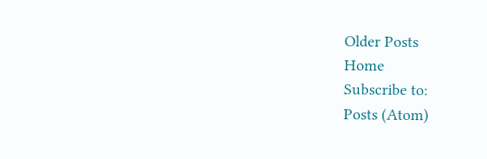Older Posts
Home
Subscribe to:
Posts (Atom)